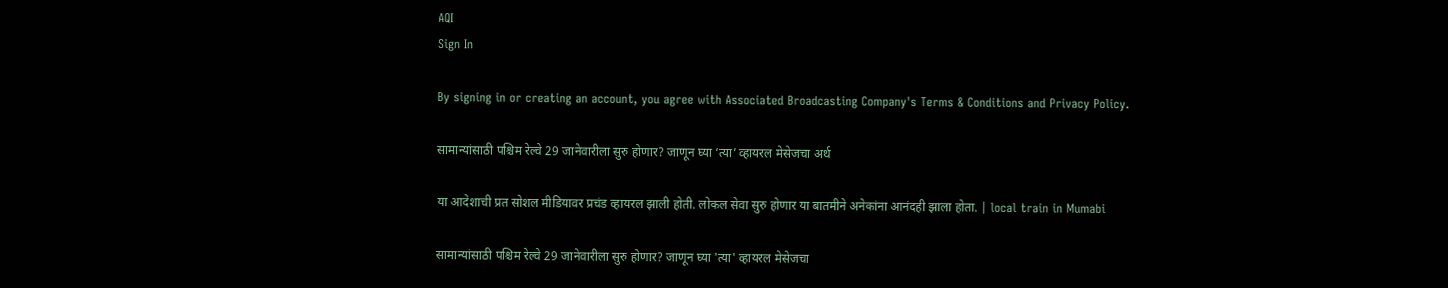AQI
Sign In

By signing in or creating an account, you agree with Associated Broadcasting Company's Terms & Conditions and Privacy Policy.

सामान्यांसाठी पश्चिम रेल्वे 29 जानेवारीला सुरु होणार? जाणून घ्या ‘त्या’ व्हायरल मेसेजचा अर्थ

या आदेशाची प्रत सोशल मीडियावर प्रचंड व्हायरल झाली होती. लोकल सेवा सुरु होणार या बातमीने अनेकांना आनंदही झाला होता. | local train in Mumabi

सामान्यांसाठी पश्चिम रेल्वे 29 जानेवारीला सुरु होणार? जाणून घ्या 'त्या' व्हायरल मेसेजचा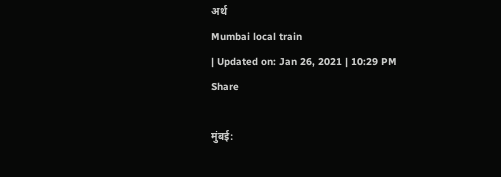अर्थ
Mumbai local train
| Updated on: Jan 26, 2021 | 10:29 PM
Share

मुंबई: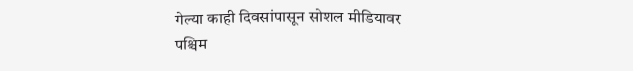गेल्या काही दिवसांपासून सोशल मीडियावर पश्चिम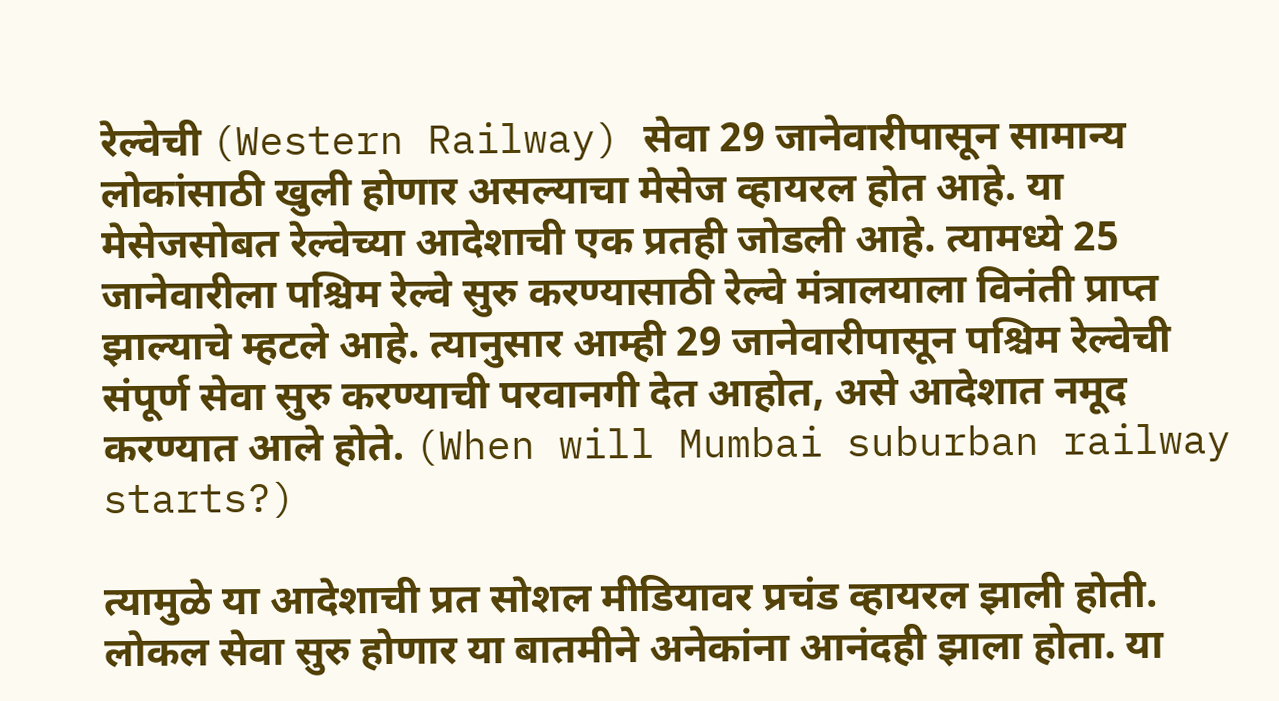रेल्वेची (Western Railway) सेवा 29 जानेवारीपासून सामान्य लोकांसाठी खुली होणार असल्याचा मेसेज व्हायरल होत आहे. या मेसेजसोबत रेल्वेच्या आदेशाची एक प्रतही जोडली आहे. त्यामध्ये 25 जानेवारीला पश्चिम रेल्वे सुरु करण्यासाठी रेल्वे मंत्रालयाला विनंती प्राप्त झाल्याचे म्हटले आहे. त्यानुसार आम्ही 29 जानेवारीपासून पश्चिम रेल्वेची संपूर्ण सेवा सुरु करण्याची परवानगी देत आहोत, असे आदेशात नमूद करण्यात आले होते. (When will Mumbai suburban railway starts?)

त्यामुळे या आदेशाची प्रत सोशल मीडियावर प्रचंड व्हायरल झाली होती. लोकल सेवा सुरु होणार या बातमीने अनेकांना आनंदही झाला होता. या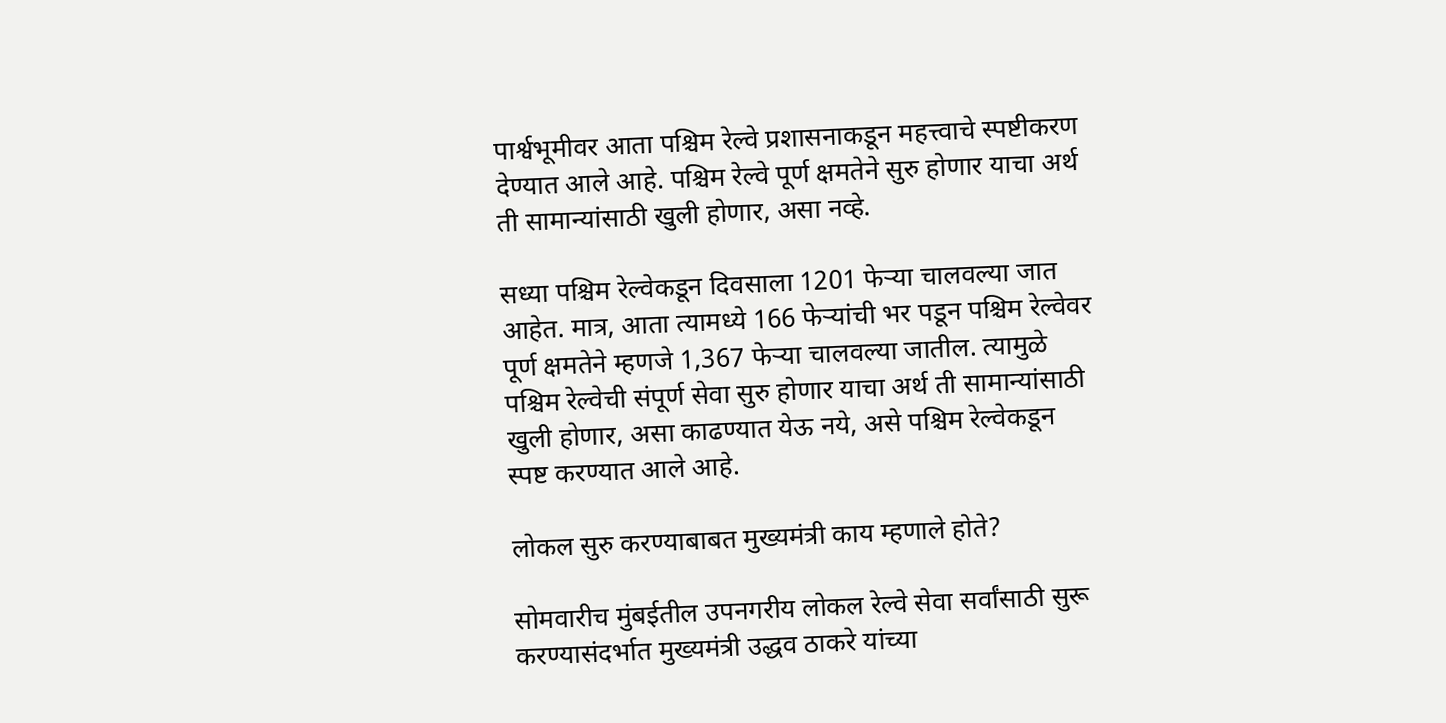पार्श्वभूमीवर आता पश्चिम रेल्वे प्रशासनाकडून महत्त्वाचे स्पष्टीकरण देण्यात आले आहे. पश्चिम रेल्वे पूर्ण क्षमतेने सुरु होणार याचा अर्थ ती सामान्यांसाठी खुली होणार, असा नव्हे.

सध्या पश्चिम रेल्वेकडून दिवसाला 1201 फेऱ्या चालवल्या जात आहेत. मात्र, आता त्यामध्ये 166 फेऱ्यांची भर पडून पश्चिम रेल्वेवर पूर्ण क्षमतेने म्हणजे 1,367 फेऱ्या चालवल्या जातील. त्यामुळे पश्चिम रेल्वेची संपूर्ण सेवा सुरु होणार याचा अर्थ ती सामान्यांसाठी खुली होणार, असा काढण्यात येऊ नये, असे पश्चिम रेल्वेकडून स्पष्ट करण्यात आले आहे.

लोकल सुरु करण्याबाबत मुख्यमंत्री काय म्हणाले होते?

सोमवारीच मुंबईतील उपनगरीय लोकल रेल्वे सेवा सर्वांसाठी सुरू करण्यासंदर्भात मुख्यमंत्री उद्धव ठाकरे यांच्या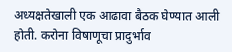अध्यक्षतेखाली एक आढावा बैठक घेण्यात आली होती. करोना विषाणूचा प्रादुर्भाव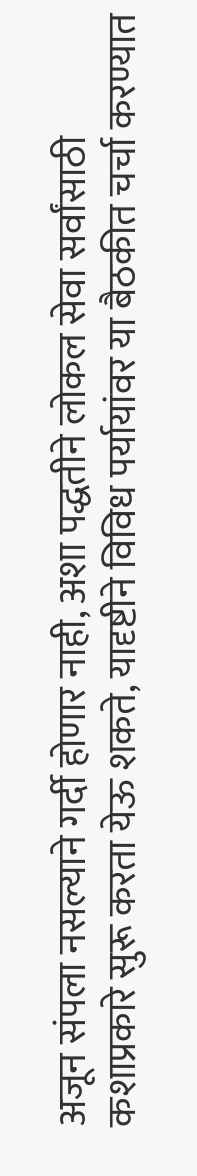अजून संपला नसल्याने गर्दी होणार नाही, अशा पद्धतीने लोकल सेवा सर्वांसाठी कशाप्रकारे सुरू करता येऊ शकते, यादृष्टीने विविध पर्यायांवर या बैठकीत चर्चा करण्यात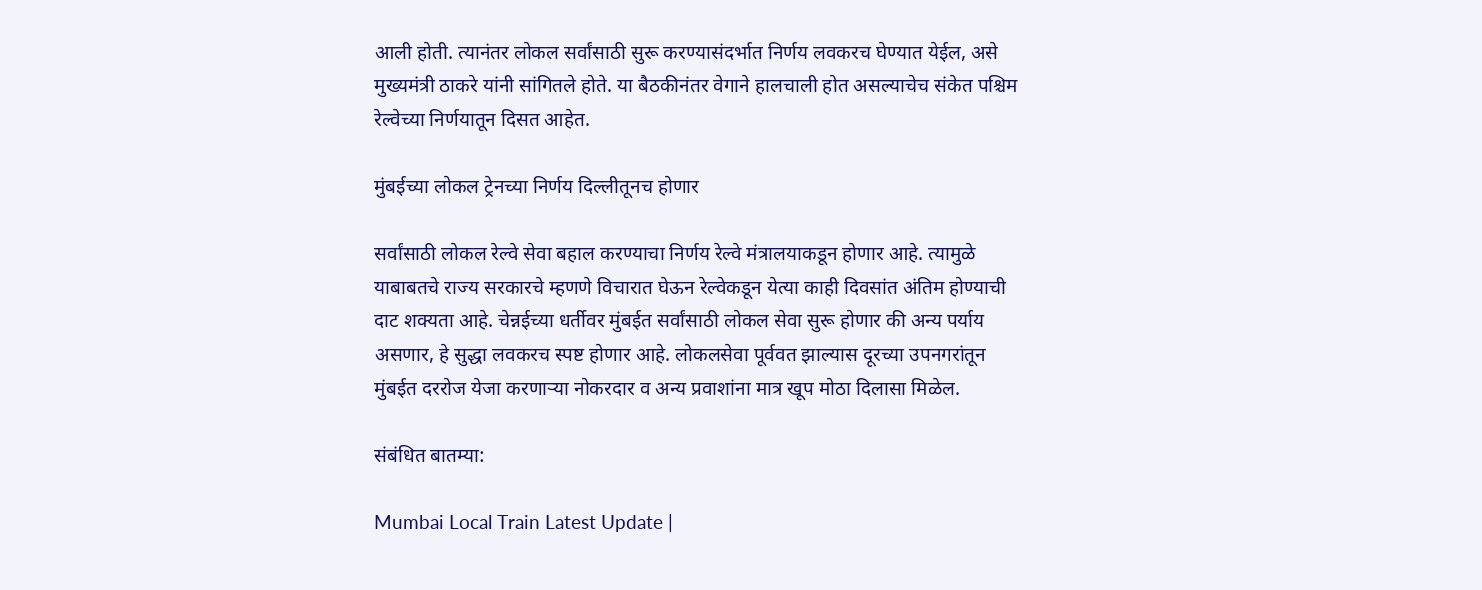आली होती. त्यानंतर लोकल सर्वांसाठी सुरू करण्यासंदर्भात निर्णय लवकरच घेण्यात येईल, असे मुख्यमंत्री ठाकरे यांनी सांगितले होते. या बैठकीनंतर वेगाने हालचाली होत असल्याचेच संकेत पश्चिम रेल्वेच्या निर्णयातून दिसत आहेत.

मुंबईच्या लोकल ट्रेनच्या निर्णय दिल्लीतूनच होणार

सर्वांसाठी लोकल रेल्वे सेवा बहाल करण्याचा निर्णय रेल्वे मंत्रालयाकडून होणार आहे. त्यामुळे याबाबतचे राज्य सरकारचे म्हणणे विचारात घेऊन रेल्वेकडून येत्या काही दिवसांत अंतिम होण्याची दाट शक्यता आहे. चेन्नईच्या धर्तीवर मुंबईत सर्वांसाठी लोकल सेवा सुरू होणार की अन्य पर्याय असणार, हे सुद्धा लवकरच स्पष्ट होणार आहे. लोकलसेवा पूर्ववत झाल्यास दूरच्या उपनगरांतून मुंबईत दररोज येजा करणाऱ्या नोकरदार व अन्य प्रवाशांना मात्र खूप मोठा दिलासा मिळेल.

संबंधित बातम्या:

Mumbai Local Train Latest Update |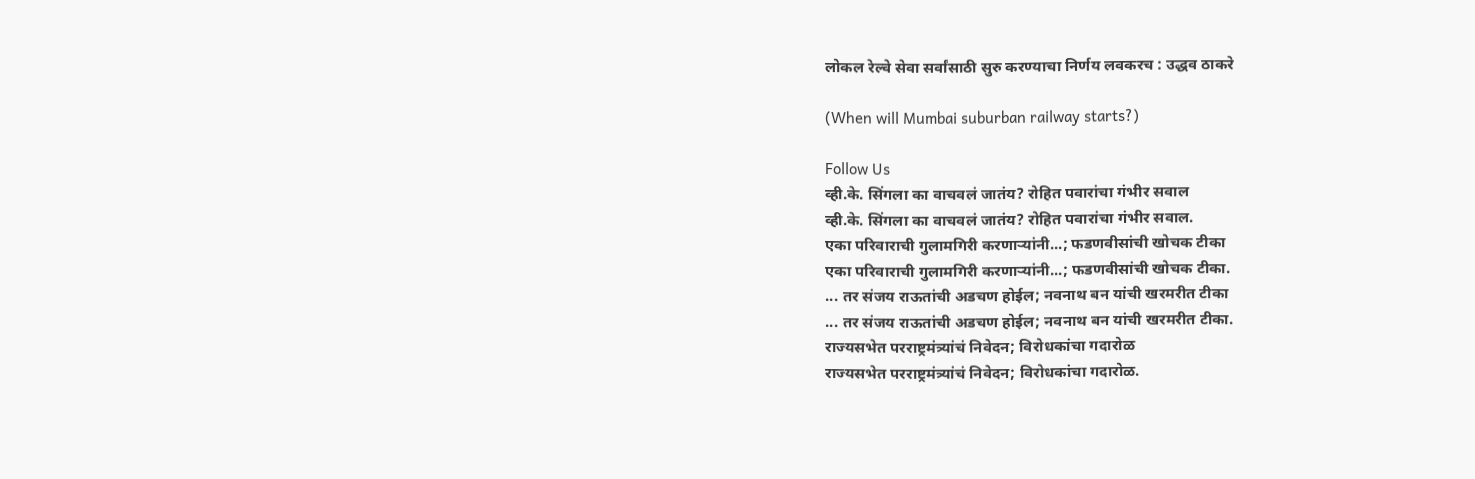लोकल रेल्वे सेवा सर्वांसाठी सुरु करण्याचा निर्णय लवकरच : उद्धव ठाकरे

(When will Mumbai suburban railway starts?)

Follow Us
व्ही.के. सिंगला का वाचवलं जातंय? रोहित पवारांचा गंभीर सवाल
व्ही.के. सिंगला का वाचवलं जातंय? रोहित पवारांचा गंभीर सवाल.
एका परिवाराची गुलामगिरी करणाऱ्यांनी...; फडणवीसांची खोचक टीका
एका परिवाराची गुलामगिरी करणाऱ्यांनी...; फडणवीसांची खोचक टीका.
... तर संजय राऊतांची अडचण होईल; नवनाथ बन यांची खरमरीत टीका
... तर संजय राऊतांची अडचण होईल; नवनाथ बन यांची खरमरीत टीका.
राज्यसभेत परराष्ट्रमंत्र्यांचं निवेदन; विरोधकांचा गदारोळ
राज्यसभेत परराष्ट्रमंत्र्यांचं निवेदन; विरोधकांचा गदारोळ.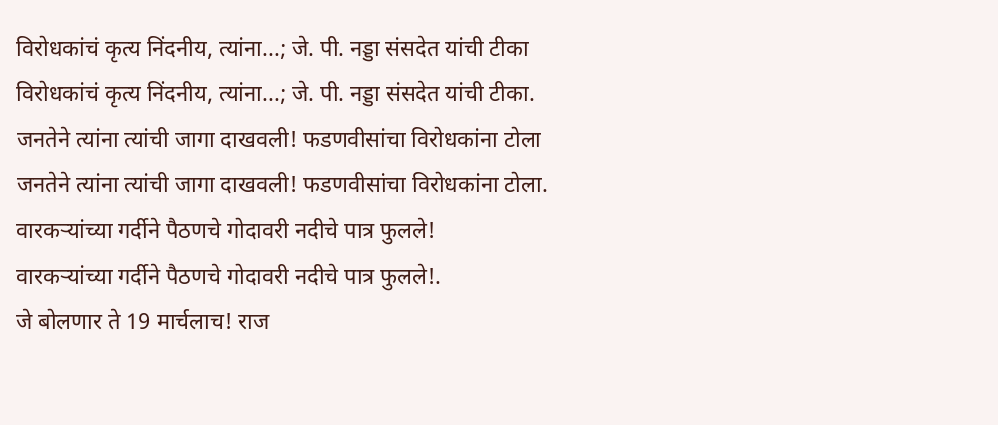विरोधकांचं कृत्य निंदनीय, त्यांना...; जे. पी. नड्डा संसदेत यांची टीका
विरोधकांचं कृत्य निंदनीय, त्यांना...; जे. पी. नड्डा संसदेत यांची टीका.
जनतेने त्यांना त्यांची जागा दाखवली! फडणवीसांचा विरोधकांना टोला
जनतेने त्यांना त्यांची जागा दाखवली! फडणवीसांचा विरोधकांना टोला.
वारकऱ्यांच्या गर्दीने पैठणचे गोदावरी नदीचे पात्र फुलले!
वारकऱ्यांच्या गर्दीने पैठणचे गोदावरी नदीचे पात्र फुलले!.
जे बोलणार ते 19 मार्चलाच! राज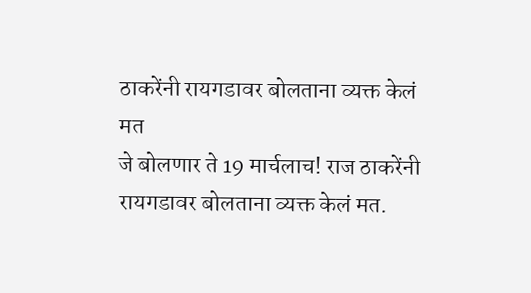ठाकरेंनी रायगडावर बोलताना व्यक्त केलं मत
जे बोलणार ते 19 मार्चलाच! राज ठाकरेंनी रायगडावर बोलताना व्यक्त केलं मत.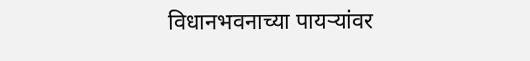विधानभवनाच्या पायऱ्यांवर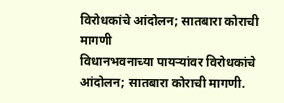विरोधकांचे आंदोलन; सातबारा कोराची मागणी
विधानभवनाच्या पायऱ्यांवर विरोधकांचे आंदोलन; सातबारा कोराची मागणी.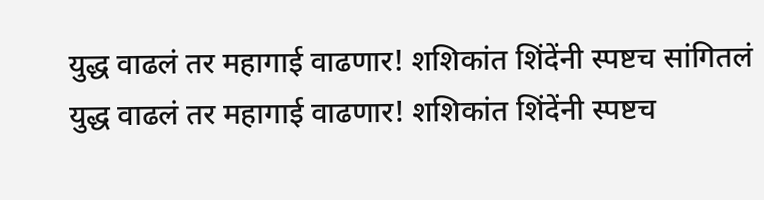युद्ध वाढलं तर महागाई वाढणार! शशिकांत शिंदेंनी स्पष्टच सांगितलं
युद्ध वाढलं तर महागाई वाढणार! शशिकांत शिंदेंनी स्पष्टच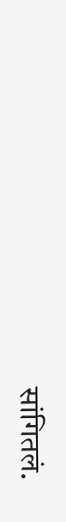सांगितलं.